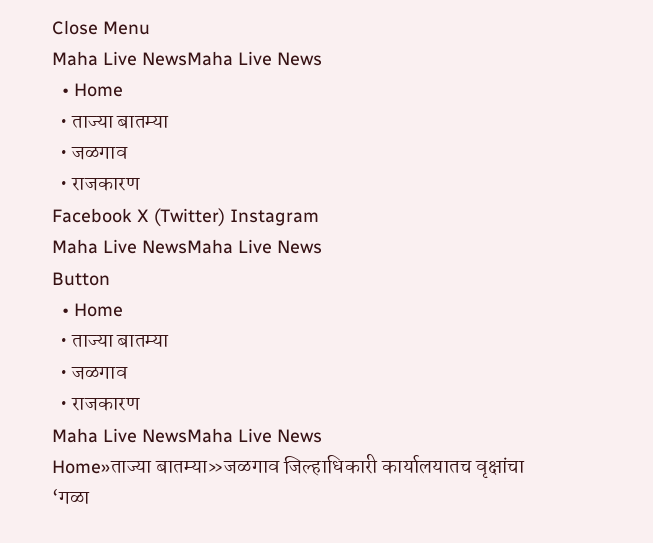Close Menu
Maha Live NewsMaha Live News
  • Home
  • ताज्या बातम्या
  • जळगाव
  • राजकारण
Facebook X (Twitter) Instagram
Maha Live NewsMaha Live News
Button
  • Home
  • ताज्या बातम्या
  • जळगाव
  • राजकारण
Maha Live NewsMaha Live News
Home»ताज्या बातम्या»जळगाव जिल्हाधिकारी कार्यालयातच वृक्षांचा ‘गळा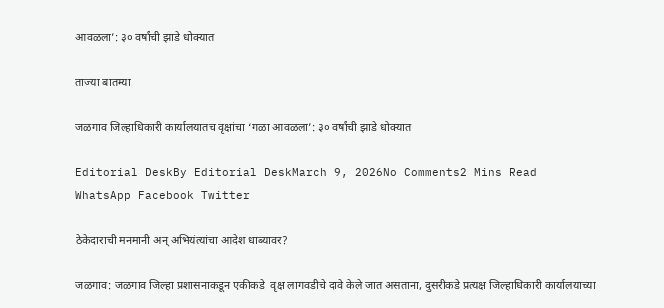आवळला’: ३० वर्षांची झाडे धोक्यात

ताज्या बातम्या

जळगाव जिल्हाधिकारी कार्यालयातच वृक्षांचा ‘गळा आवळला’: ३० वर्षांची झाडे धोक्यात

Editorial DeskBy Editorial DeskMarch 9, 2026No Comments2 Mins Read
WhatsApp Facebook Twitter

ठेकेदाराची मनमानी अन् अभियंत्यांचा आदेश धाब्यावर?

जळगाव: जळगाव जिल्हा प्रशासनाकडून एकीकडे  वृक्ष लागवडीचे दावे केले जात असताना, दुसरीकडे प्रत्यक्ष जिल्हाधिकारी कार्यालयाच्या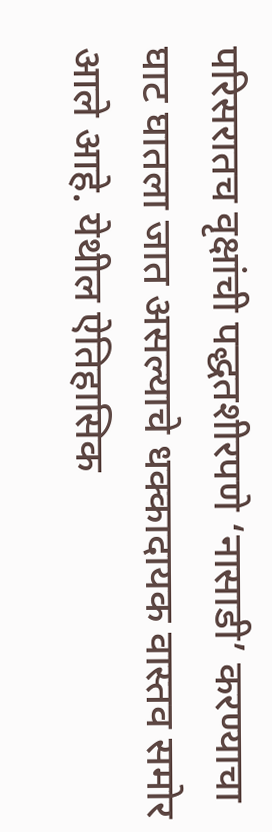परिसरातच वृक्षांची पद्धतशीरपणे ‘नासाडी’ करण्याचा घाट घातला जात असल्याचे धक्कादायक वास्तव समोर आले आहे. येथील ऐतिहासिक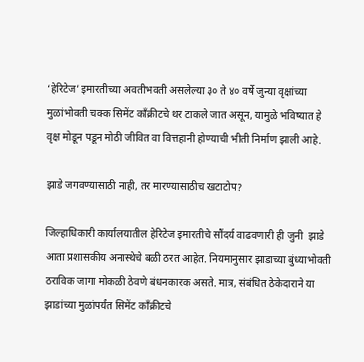‘हेरिटेज’ इमारतीच्या अवतीभवती असलेल्या ३० ते ४० वर्षे जुन्या वृक्षांच्या मुळांभोवती चक्क सिमेंट काँक्रीटचे थर टाकले जात असून, यामुळे भविष्यात हे वृक्ष मोडून पडून मोठी जीवित वा वित्तहानी होण्याची भीती निर्माण झाली आहे.

झाडे जगवण्यासाठी नाही, तर मारण्यासाठीच खटाटोप?

जिल्हाधिकारी कार्यालयातील हेरिटेज इमारतीचे सौंदर्य वाढवणारी ही जुनी  झाडे आता प्रशासकीय अनास्थेचे बळी ठरत आहेत. नियमानुसार झाडाच्या बुंध्याभोवती ठराविक जागा मोकळी ठेवणे बंधनकारक असते. मात्र, संबंधित ठेकेदाराने या झाडांच्या मुळांपर्यंत सिमेंट काँक्रीटचे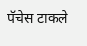पॅचेस टाकले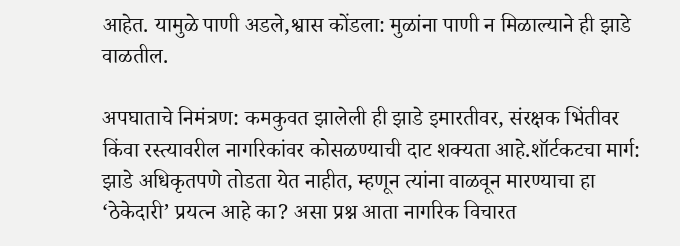आहेत. यामुळे पाणी अडले,श्वास कोंडला: मुळांना पाणी न मिळाल्याने ही झाडे वाळतील.

अपघाताचे निमंत्रण: कमकुवत झालेली ही झाडे इमारतीवर, संरक्षक भिंतीवर किंवा रस्त्यावरील नागरिकांवर कोसळण्याची दाट शक्यता आहे.शॉर्टकटचा मार्ग: झाडे अधिकृतपणे तोडता येत नाहीत, म्हणून त्यांना वाळवून मारण्याचा हा ‘ठेकेदारी’ प्रयत्न आहे का? असा प्रश्न आता नागरिक विचारत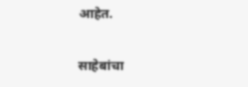आहेत.

साहेबांचा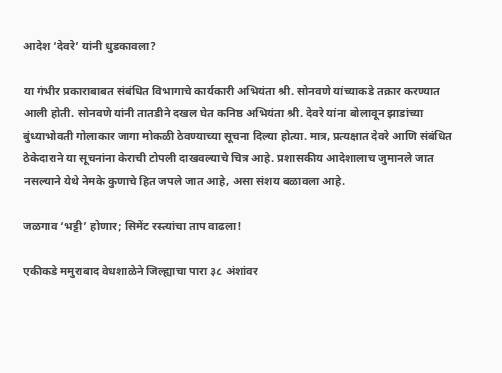आदेश ‘देवरे’ यांनी धुडकावला?

या गंभीर प्रकाराबाबत संबंधित विभागाचे कार्यकारी अभियंता श्री. सोनवणे यांच्याकडे तक्रार करण्यात आली होती. सोनवणे यांनी तातडीने दखल घेत कनिष्ठ अभियंता श्री. देवरे यांना बोलावून झाडांच्या बुंध्याभोवती गोलाकार जागा मोकळी ठेवण्याच्या सूचना दिल्या होत्या. मात्र, प्रत्यक्षात देवरे आणि संबंधित ठेकेदाराने या सूचनांना केराची टोपली दाखवल्याचे चित्र आहे. प्रशासकीय आदेशालाच जुमानले जात नसल्याने येथे नेमके कुणाचे हित जपले जात आहे, असा संशय बळावला आहे.

जळगाव ‘भट्टी’ होणार; सिमेंट रस्त्यांचा ताप वाढला!

एकीकडे ममुराबाद वेधशाळेने जिल्ह्याचा पारा ३८ अंशांवर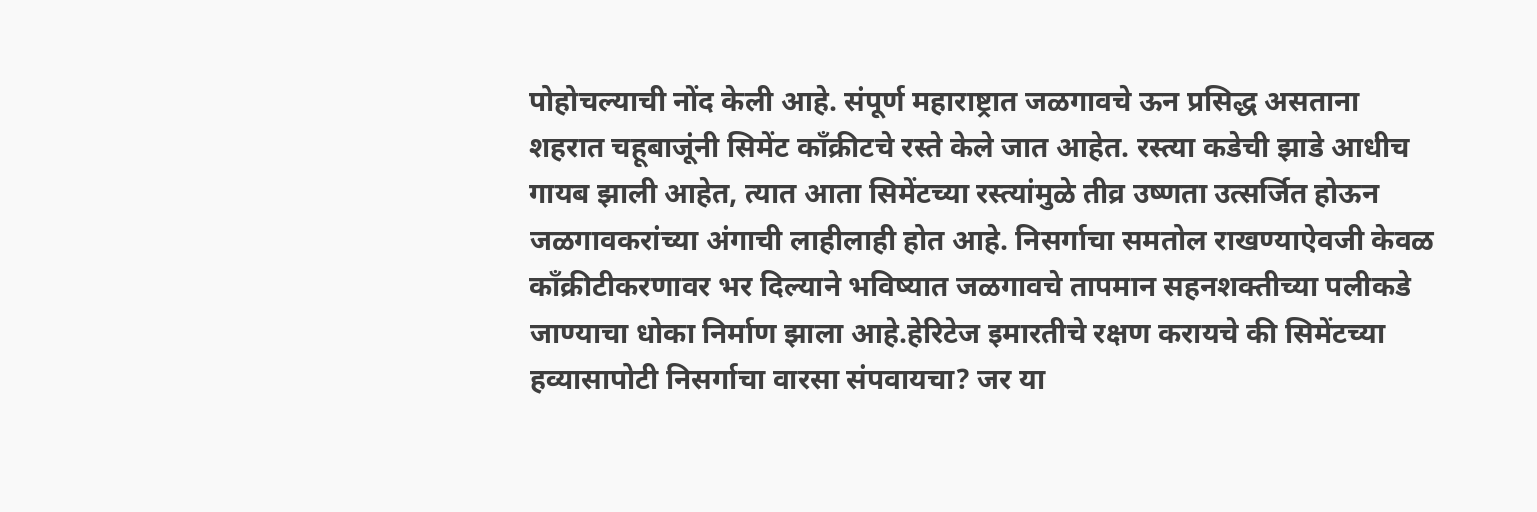पोहोचल्याची नोंद केली आहे. संपूर्ण महाराष्ट्रात जळगावचे ऊन प्रसिद्ध असताना शहरात चहूबाजूंनी सिमेंट काँक्रीटचे रस्ते केले जात आहेत. रस्त्या कडेची झाडे आधीच गायब झाली आहेत, त्यात आता सिमेंटच्या रस्त्यांमुळे तीव्र उष्णता उत्सर्जित होऊन जळगावकरांच्या अंगाची लाहीलाही होत आहे. निसर्गाचा समतोल राखण्याऐवजी केवळ काँक्रीटीकरणावर भर दिल्याने भविष्यात जळगावचे तापमान सहनशक्तीच्या पलीकडे जाण्याचा धोका निर्माण झाला आहे.हेरिटेज इमारतीचे रक्षण करायचे की सिमेंटच्या हव्यासापोटी निसर्गाचा वारसा संपवायचा? जर या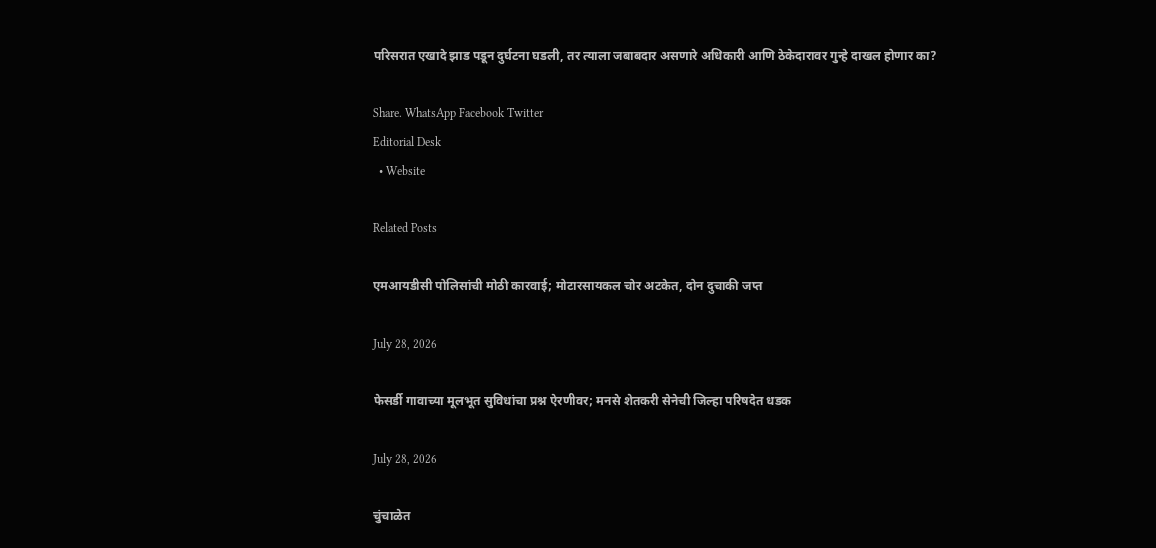परिसरात एखादे झाड पडून दुर्घटना घडली, तर त्याला जबाबदार असणारे अधिकारी आणि ठेकेदारावर गुन्हे दाखल होणार का?

Share. WhatsApp Facebook Twitter
Editorial Desk
  • Website

Related Posts

एमआयडीसी पोलिसांची मोठी कारवाई; मोटारसायकल चोर अटकेत, दोन दुचाकी जप्त

July 28, 2026

फेसर्डी गावाच्या मूलभूत सुविधांचा प्रश्न ऐरणीवर; मनसे शेतकरी सेनेची जिल्हा परिषदेत धडक

July 28, 2026

चुंचाळेत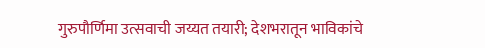गुरुपौर्णिमा उत्सवाची जय्यत तयारी; देशभरातून भाविकांचे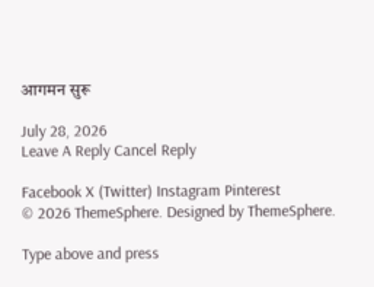आगमन सुरू

July 28, 2026
Leave A Reply Cancel Reply

Facebook X (Twitter) Instagram Pinterest
© 2026 ThemeSphere. Designed by ThemeSphere.

Type above and press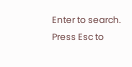Enter to search. Press Esc to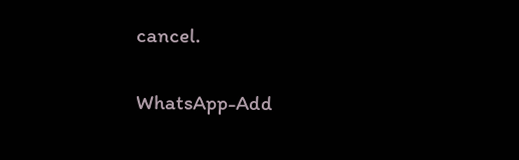cancel.

WhatsApp-Add